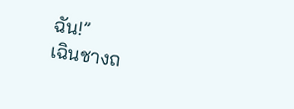ฉัน!”
เฉินชางถ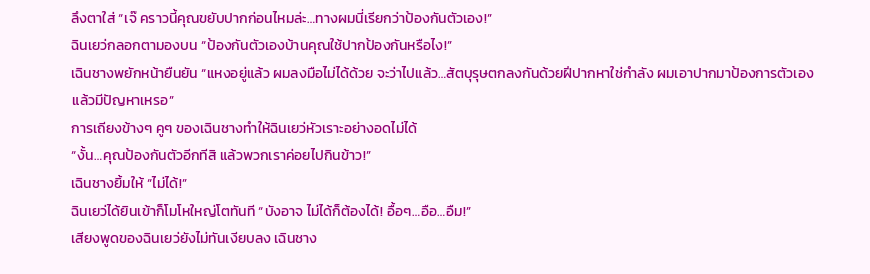ลึงตาใส่ “เจ๊ คราวนี้คุณขยับปากก่อนไหมล่ะ…ทางผมนี่เรียกว่าป้องกันตัวเอง!”
ฉินเยว่กลอกตามองบน “ป้องกันตัวเองบ้านคุณใช้ปากป้องกันหรือไง!”
เฉินชางพยักหน้ายืนยัน “แหงอยู่แล้ว ผมลงมือไม่ได้ด้วย จะว่าไปแล้ว…สัตบุรุษตกลงกันด้วยฝีปากหาใช่กำลัง ผมเอาปากมาป้องการตัวเองแล้วมีปัญหาเหรอ”
การเถียงข้างๆ คูๆ ของเฉินชางทำให้ฉินเยว่หัวเราะอย่างอดไม่ได้
“งั้น…คุณป้องกันตัวอีกทีสิ แล้วพวกเราค่อยไปกินข้าว!”
เฉินชางยิ้มให้ “ไม่ได้!”
ฉินเยว่ได้ยินเข้าก็โมโหใหญ่โตทันที “บังอาจ ไม่ได้ก็ต้องได้! อื้อๆ…อือ…อืม!”
เสียงพูดของฉินเยว่ยังไม่ทันเงียบลง เฉินชาง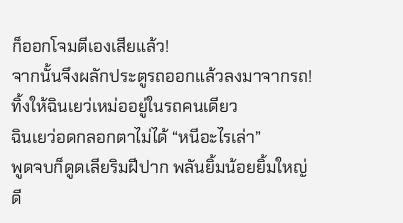ก็ออกโจมตีเองเสียแล้ว!
จากนั้นจึงผลักประตูรถออกแล้วลงมาจากรถ!
ทิ้งให้ฉินเยว่เหม่ออยู่ในรถคนเดียว
ฉินเยว่อดกลอกตาไม่ได้ “หนีอะไรเล่า”
พูดจบก็ดูดเลียริมฝีปาก พลันยิ้มน้อยยิ้มใหญ่
ดี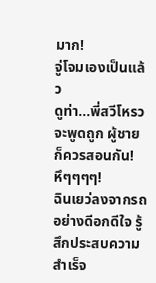มาก!
จู่โจมเองเป็นแล้ว
ดูท่า…พี่สวีโหรวจะพูดถูก ผู้ชายก็ควรสอนกัน!
หึๆๆๆๆ!
ฉินเยว่ลงจากรถอย่างดีอกดีใจ รู้สึกประสบความสำเร็จ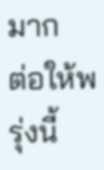มาก
ต่อให้พรุ่งนี้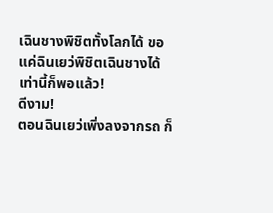เฉินชางพิชิตทั้งโลกได้ ขอแค่ฉินเยว่พิชิตเฉินชางได้ เท่านี้ก็พอแล้ว!
ดีงาม!
ตอนฉินเยว่เพิ่งลงจากรถ ก็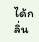ได้กลิ่น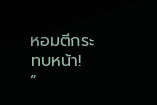หอมตีกระทบหน้า!
“